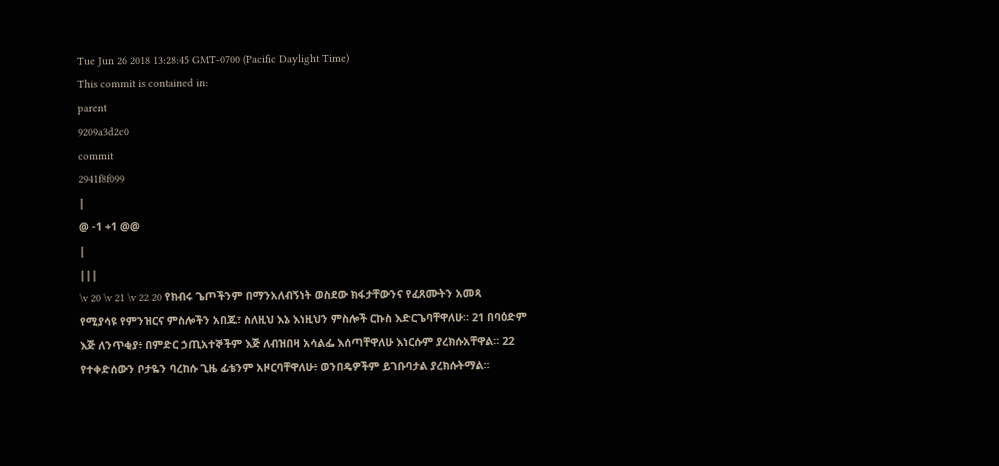Tue Jun 26 2018 13:28:45 GMT-0700 (Pacific Daylight Time)
This commit is contained in:
parent
9209a3d2c0
commit
2941f8f099
|
@ -1 +1 @@
|
|||
\v 20 \v 21 \v 22 20 የክብሩ ጌጦችንም በማንአለብኝነት ወስደው ክፋታቸውንና የፈጸሙትን አመጻ የሚያሳዩ የምንዝርና ምስሎችን አበጁ፣ ስለዚህ እኔ እነዚህን ምስሎች ርኩስ እድርጌባቸዋለሁ። 21 በባዕድም እጅ ለንጥቂያ፥ በምድር ኃጢአተኞችም እጅ ለብዝበዛ አሳልፌ እሰጣቸዋለሁ እነርሱም ያረክሱአቸዋል። 22 የተቀድሰውን ቦታዬን ባረከሱ ጊዜ ፊቴንም አዞርባቸዋለሁ፥ ወንበዴዎችም ይገቡባታል ያረክሱትማል።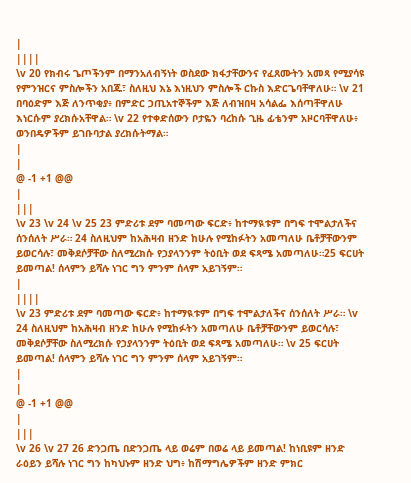|
||||
\v 20 የክብሩ ጌጦችንም በማንአለብኝነት ወስደው ክፋታቸውንና የፈጸሙትን አመጻ የሚያሳዩ የምንዝርና ምስሎችን አበጁ፣ ስለዚህ እኔ እነዚህን ምስሎች ርኩስ እድርጌባቸዋለሁ። \v 21 በባዕድም እጅ ለንጥቂያ፥ በምድር ኃጢአተኞችም እጅ ለብዝበዛ አሳልፌ እሰጣቸዋለሁ እነርሱም ያረክሱአቸዋል። \v 22 የተቀድሰውን ቦታዬን ባረከሱ ጊዜ ፊቴንም አዞርባቸዋለሁ፥ ወንበዴዎችም ይገቡባታል ያረክሱትማል።
|
|
@ -1 +1 @@
|
|||
\v 23 \v 24 \v 25 23 ምድሪቱ ደም ባመጣው ፍርድ፥ ከተማዪቱም በግፍ ተሞልታለችና ሰንሰለት ሥራ። 24 ስለዚህም ከአሕዛብ ዘንድ ከሁሉ የሚከፉትን አመጣለሁ ቤቶቻቸውንም ይወርሳሉ፣ መቅደሶቻቸው ስለሚረክሱ የኃያላንንም ትዕቢት ወደ ፍጻሜ አመጣለሁ።25 ፍርሀት ይመጣል! ሰላምን ይሻሉ ነገር ግን ምንም ሰላም አይገኝም።
|
||||
\v 23 ምድሪቱ ደም ባመጣው ፍርድ፥ ከተማዪቱም በግፍ ተሞልታለችና ሰንሰለት ሥራ። \v 24 ስለዚህም ከአሕዛብ ዘንድ ከሁሉ የሚከፉትን አመጣለሁ ቤቶቻቸውንም ይወርሳሉ፣ መቅደሶቻቸው ስለሚረክሱ የኃያላንንም ትዕቢት ወደ ፍጻሜ አመጣለሁ። \v 25 ፍርሀት ይመጣል! ሰላምን ይሻሉ ነገር ግን ምንም ሰላም አይገኝም።
|
|
@ -1 +1 @@
|
|||
\v 26 \v 27 26 ድንጋጤ በድንጋጤ ላይ ወሬም በወሬ ላይ ይመጣል! ከነቢዩም ዘንድ ራዕይን ይሻሉ ነገር ግን ከካህኑም ዘንድ ህግ፥ ከሽማግሌዎችም ዘንድ ምክር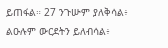ይጠፋል። 27 ንጉሡም ያለቅሳል፥ ልዑሉም ውርደትን ይለብሳል፥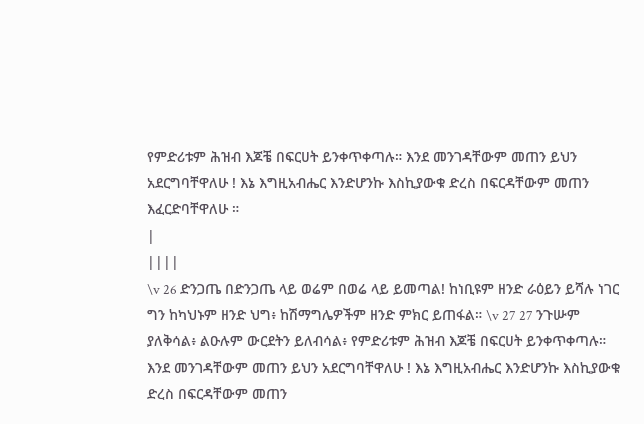የምድሪቱም ሕዝብ እጆቼ በፍርሀት ይንቀጥቀጣሉ። እንደ መንገዳቸውም መጠን ይህን አደርግባቸዋለሁ ! እኔ እግዚአብሔር እንድሆንኩ እስኪያውቁ ድረስ በፍርዳቸውም መጠን እፈርድባቸዋለሁ ።
|
||||
\v 26 ድንጋጤ በድንጋጤ ላይ ወሬም በወሬ ላይ ይመጣል! ከነቢዩም ዘንድ ራዕይን ይሻሉ ነገር ግን ከካህኑም ዘንድ ህግ፥ ከሽማግሌዎችም ዘንድ ምክር ይጠፋል። \v 27 27 ንጉሡም ያለቅሳል፥ ልዑሉም ውርደትን ይለብሳል፥ የምድሪቱም ሕዝብ እጆቼ በፍርሀት ይንቀጥቀጣሉ። እንደ መንገዳቸውም መጠን ይህን አደርግባቸዋለሁ ! እኔ እግዚአብሔር እንድሆንኩ እስኪያውቁ ድረስ በፍርዳቸውም መጠን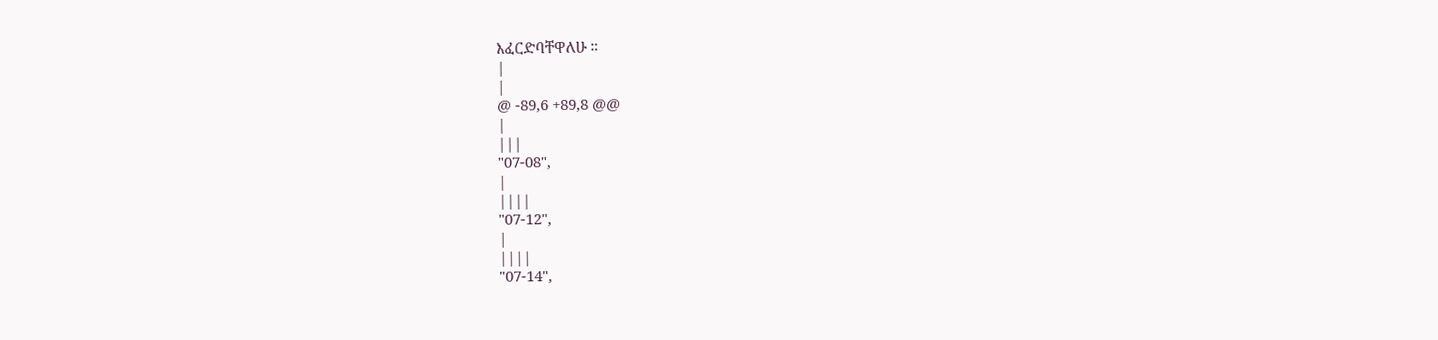እፈርድባቸዋለሁ ።
|
|
@ -89,6 +89,8 @@
|
|||
"07-08",
|
||||
"07-12",
|
||||
"07-14",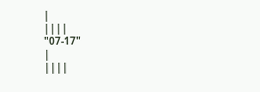|
||||
"07-17"
|
||||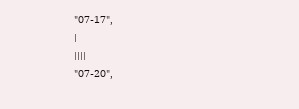"07-17",
|
||||
"07-20",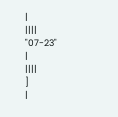|
||||
"07-23"
|
||||
]
|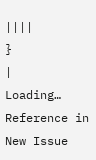||||
}
|
Loading…
Reference in New Issue